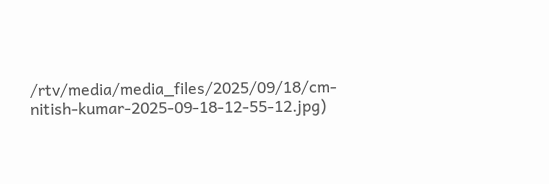/rtv/media/media_files/2025/09/18/cm-nitish-kumar-2025-09-18-12-55-12.jpg)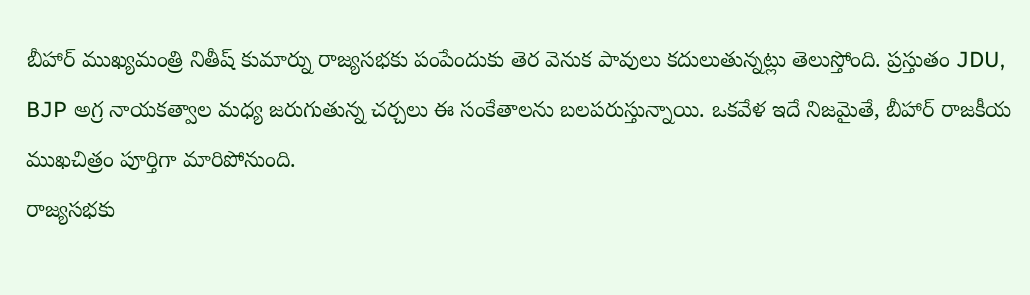బీహార్ ముఖ్యమంత్రి నితీష్ కుమార్ను రాజ్యసభకు పంపేందుకు తెర వెనుక పావులు కదులుతున్నట్లు తెలుస్తోంది. ప్రస్తుతం JDU, BJP అగ్ర నాయకత్వాల మధ్య జరుగుతున్న చర్చలు ఈ సంకేతాలను బలపరుస్తున్నాయి. ఒకవేళ ఇదే నిజమైతే, బీహార్ రాజకీయ ముఖచిత్రం పూర్తిగా మారిపోనుంది.
రాజ్యసభకు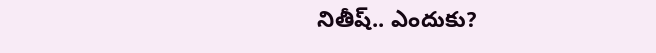నితీష్.. ఎందుకు?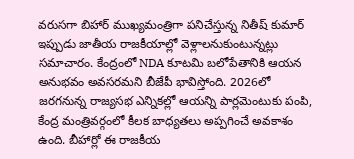వరుసగా బిహార్ ముఖ్యమంత్రిగా పనిచేస్తున్న నితీష్ కుమార్ ఇప్పుడు జాతీయ రాజకీయాల్లో వెళ్లాలనుకుంటున్నట్లు సమాచారం. కేంద్రంలో NDA కూటమి బలోపేతానికి ఆయన అనుభవం అవసరమని బీజేపీ భావిస్తోంది. 2026లో జరగనున్న రాజ్యసభ ఎన్నికల్లో ఆయన్ని పార్లమెంటుకు పంపి, కేంద్ర మంత్రివర్గంలో కీలక బాధ్యతలు అప్పగించే అవకాశం ఉంది. బీహార్లో ఈ రాజకీయ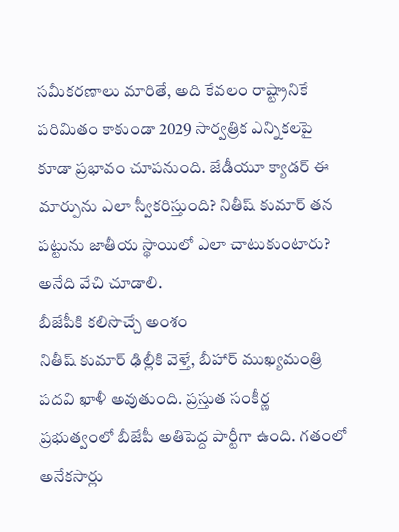సమీకరణాలు మారితే, అది కేవలం రాష్ట్రానికే పరిమితం కాకుండా 2029 సార్వత్రిక ఎన్నికలపై కూడా ప్రభావం చూపనుంది. జేడీయూ క్యాడర్ ఈ మార్పును ఎలా స్వీకరిస్తుంది? నితీష్ కుమార్ తన పట్టును జాతీయ స్థాయిలో ఎలా చాటుకుంటారు? అనేది వేచి చూడాలి.
బీజేపీకి కలిసొచ్చే అంశం
నితీష్ కుమార్ ఢిల్లీకి వెళ్తే, బీహార్ ముఖ్యమంత్రి పదవి ఖాళీ అవుతుంది. ప్రస్తుత సంకీర్ణ ప్రభుత్వంలో బీజేపీ అతిపెద్ద పార్టీగా ఉంది. గతంలో అనేకసార్లు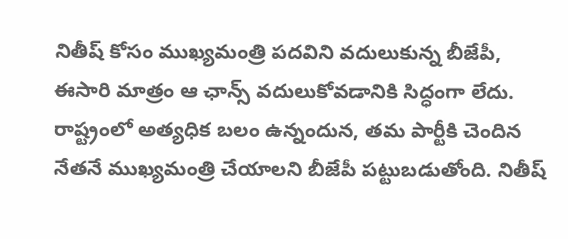నితీష్ కోసం ముఖ్యమంత్రి పదవిని వదులుకున్న బీజేపీ, ఈసారి మాత్రం ఆ ఛాన్స్ వదులుకోవడానికి సిద్ధంగా లేదు. రాష్ట్రంలో అత్యధిక బలం ఉన్నందున, తమ పార్టీకి చెందిన నేతనే ముఖ్యమంత్రి చేయాలని బీజేపీ పట్టుబడుతోంది. నితీష్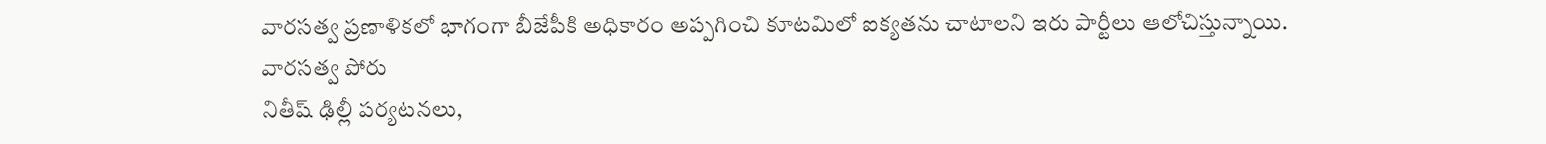వారసత్వ ప్రణాళికలో భాగంగా బీజేపీకి అధికారం అప్పగించి కూటమిలో ఐక్యతను చాటాలని ఇరు పార్టీలు ఆలోచిస్తున్నాయి.
వారసత్వ పోరు
నితీష్ ఢిల్లీ పర్యటనలు,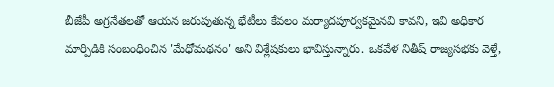బీజేపీ అగ్రనేతలతో ఆయన జరుపుతున్న భేటీలు కేవలం మర్యాదపూర్వకమైనవి కావని, ఇవి అధికార మార్పిడికి సంబంధించిన 'మేధోమథనం' అని విశ్లేషకులు భావిస్తున్నారు. ఒకవేళ నితీష్ రాజ్యసభకు వెళ్తే,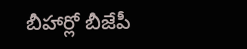బీహార్లో బీజేపీ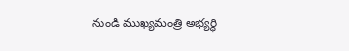నుండి ముఖ్యమంత్రి అభ్యర్థి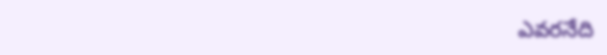ఎవరనేది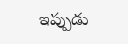ఇప్పుడు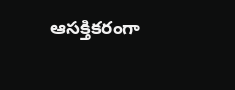ఆసక్తికరంగా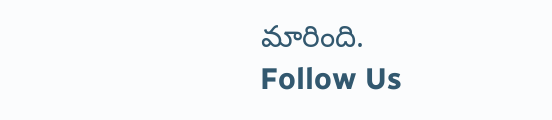మారింది.
Follow Us